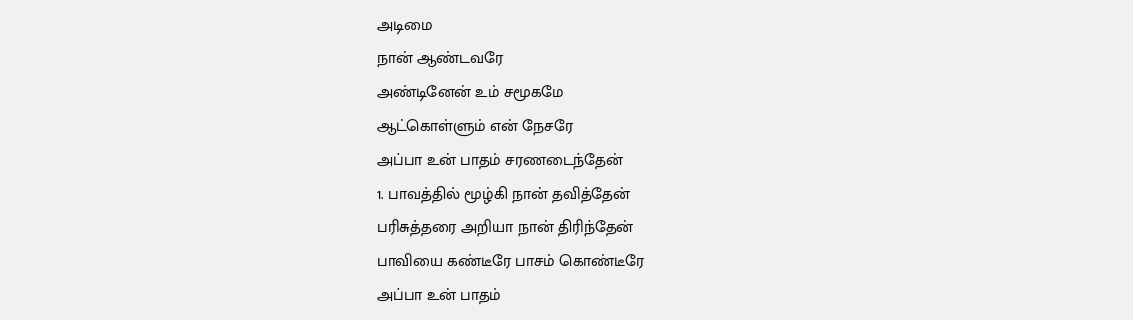அடிமை
நான் ஆண்டவரே
அண்டினேன் உம் சமூகமே
ஆட்கொள்ளும் என் நேசரே
அப்பா உன் பாதம் சரணடைந்தேன்
1. பாவத்தில் மூழ்கி நான் தவித்தேன்
பரிசுத்தரை அறியா நான் திரிந்தேன்
பாவியை கண்டீரே பாசம் கொண்டீரே
அப்பா உன் பாதம்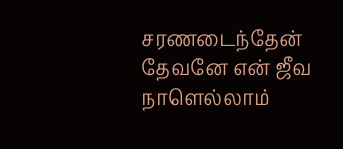சரணடைந்தேன்
தேவனே என் ஜீவ நாளெல்லாம்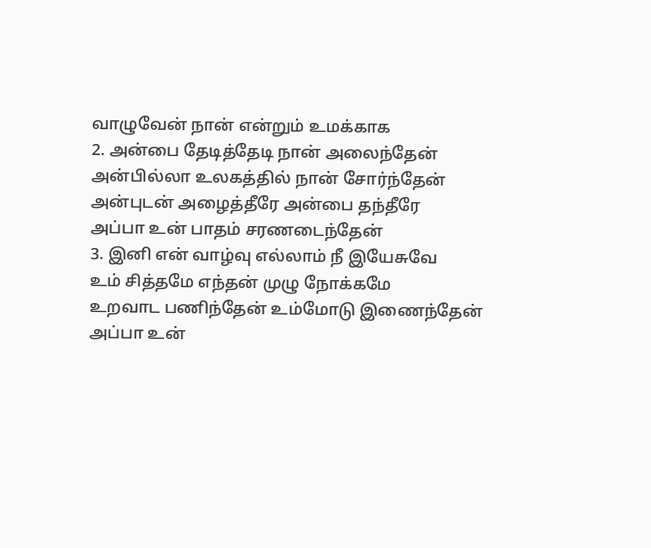வாழுவேன் நான் என்றும் உமக்காக
2. அன்பை தேடித்தேடி நான் அலைந்தேன்
அன்பில்லா உலகத்தில் நான் சோர்ந்தேன்
அன்புடன் அழைத்தீரே அன்பை தந்தீரே
அப்பா உன் பாதம் சரணடைந்தேன்
3. இனி என் வாழ்வு எல்லாம் நீ இயேசுவே
உம் சித்தமே எந்தன் முழு நோக்கமே
உறவாட பணிந்தேன் உம்மோடு இணைந்தேன்
அப்பா உன்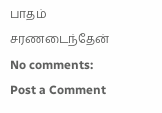பாதம் சரணடைந்தேன்
No comments:
Post a Comment